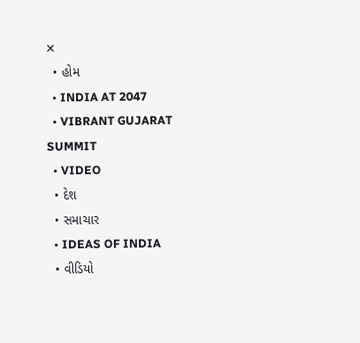✕
  • હોમ
  • INDIA AT 2047
  • VIBRANT GUJARAT SUMMIT
  • VIDEO
  • દેશ
  • સમાચાર
  • IDEAS OF INDIA
  • વીડિયો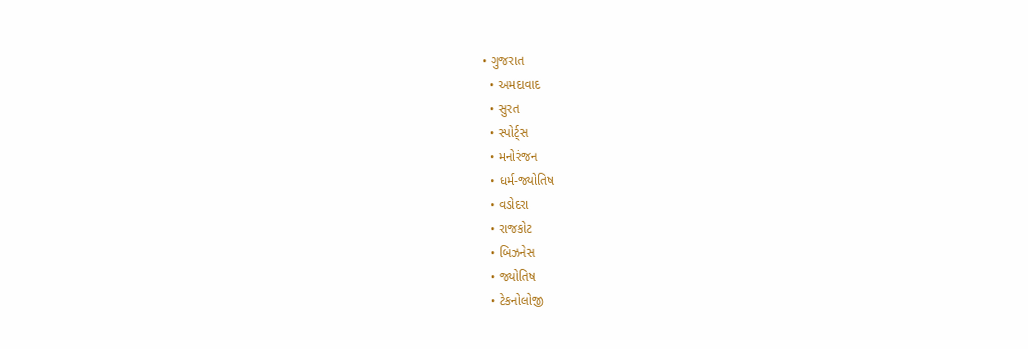• ગુજરાત
  • અમદાવાદ
  • સુરત
  • સ્પોર્ટ્સ
  • મનોરંજન
  • ધર્મ-જ્યોતિષ
  • વડોદરા
  • રાજકોટ
  • બિઝનેસ
  • જ્યોતિષ
  • ટેકનોલોજી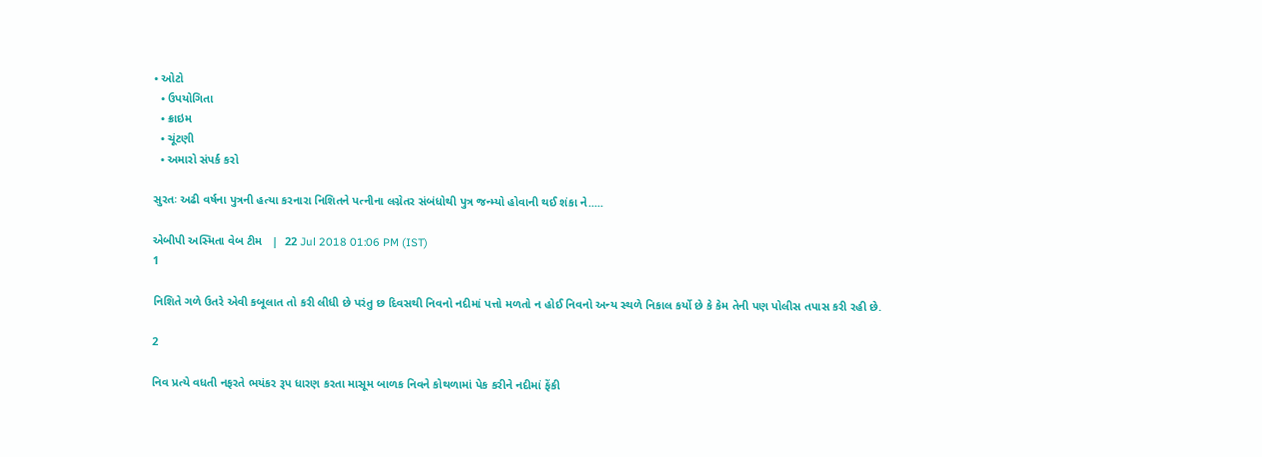• ઓટો
  • ઉપયોગિતા
  • ક્રાઇમ
  • ચૂંટણી
  • અમારો સંપર્ક કરો

સુરતઃ અઢી વર્ષના પુત્રની હત્યા કરનારા નિશિતને પત્નીના લગ્નેતર સંબંધોથી પુત્ર જન્મ્યો હોવાની થઈ શંકા ને.....

એબીપી અસ્મિતા વેબ ટીમ   |  22 Jul 2018 01:06 PM (IST)
1

નિશિતે ગળે ઉતરે એવી કબૂલાત તો કરી લીધી છે પરંતુ છ દિવસથી નિવનો નદીમાં પત્તો મળતો ન હોઈ નિવનો અન્ય સ્થળે નિકાલ કર્યો છે કે કેમ તેની પણ પોલીસ તપાસ કરી રહી છે.

2

નિવ પ્રત્યે વધતી નફરતે ભયંકર રૂપ ધારણ કરતા માસૂમ બાળક નિવને કોથળામાં પેક કરીને નદીમાં ફેંકી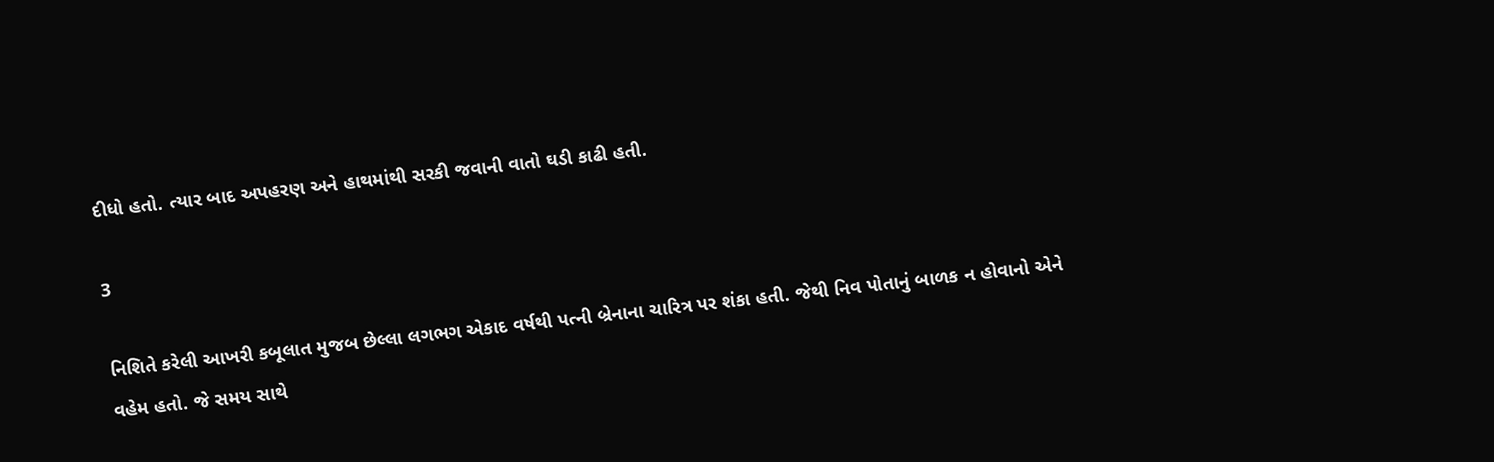દીધો હતો. ત્યાર બાદ અપહરણ અને હાથમાંથી સરકી જવાની વાતો ઘડી કાઢી હતી.

3

નિશિતે કરેલી આખરી કબૂલાત મુજબ છેલ્લા લગભગ એકાદ વર્ષથી પત્ની બ્રેનાના ચારિત્ર પર શંકા હતી. જેથી નિવ પોતાનું બાળક ન હોવાનો એને વહેમ હતો. જે સમય સાથે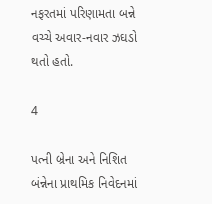નફરતમાં પરિણામતા બન્ને વચ્ચે અવાર-નવાર ઝઘડો થતો હતો.

4

પત્ની બ્રેના અને નિશિત બંન્નેના પ્રાથમિક નિવેદનમાં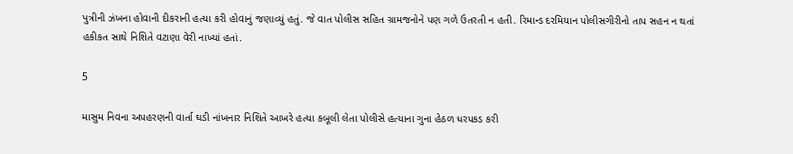પુત્રીની ઝંખના હોવાની દીકરાની હત્યા કરી હોવાનું જણાવ્યું હતું. જે વાત પોલીસ સહિત ગ્રામજનોને પણ ગળે ઉતરતી ન હતી. રિમાન્ડ દરમિયાન પોલીસગીરીનો તાપ સહન ન થતાં હકીકત સાથે નિશિતે વટાણા વેરી નાખ્યાં હતાં.

5

માસુમ નિવના અપહરણની વાર્તા ઘડી નાંખનાર નિશિતે આખરે હત્યા કબૂલી લેતા પોલીસે હત્યાના ગુના હેઠળ ધરપકડ કરી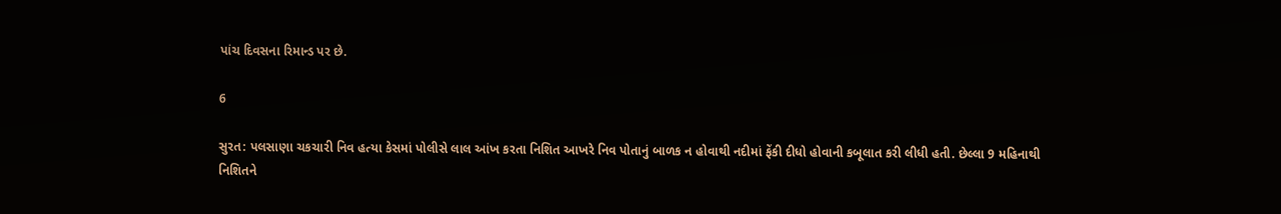પાંચ દિવસના રિમાન્ડ પર છે.

6

સુરત: પલસાણા ચકચારી નિવ હત્યા કેસમાં પોલીસે લાલ આંખ કરતા નિશિત આખરે નિવ પોતાનું બાળક ન હોવાથી નદીમાં ફેંકી દીધો હોવાની કબૂલાત કરી લીધી હતી. છેલ્લા 9 મહિનાથી નિશિતને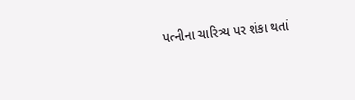પત્નીના ચારિત્ર્ય પર શંકા થતાં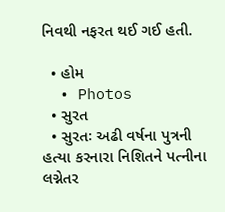નિવથી નફરત થઈ ગઈ હતી.

  • હોમ
  • Photos
  • સુરત
  • સુરતઃ અઢી વર્ષના પુત્રની હત્યા કરનારા નિશિતને પત્નીના લગ્નેતર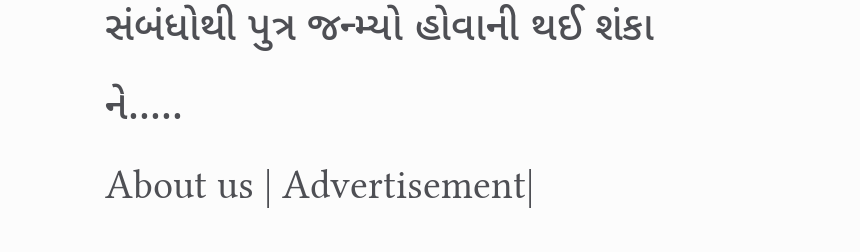સંબંધોથી પુત્ર જન્મ્યો હોવાની થઈ શંકા ને.....
About us | Advertisement|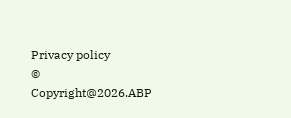Privacy policy
© Copyright@2026.ABP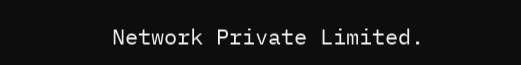Network Private Limited.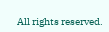All rights reserved.